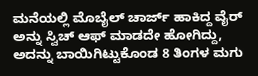ಮನೆಯಲ್ಲಿ ಮೊಬೈಲ್‌ ಚಾರ್ಜ್‌ ಹಾಕಿದ್ದ ವೈರ್‌ ಅನ್ನು ಸ್ವಿಚ್‌ ಆಫ್‌ ಮಾಡದೇ ಹೋಗಿದ್ದು, ಅದನ್ನು ಬಾಯಿಗಿಟ್ಟುಕೊಂಡ 8 ತಿಂಗಳ ಮಗು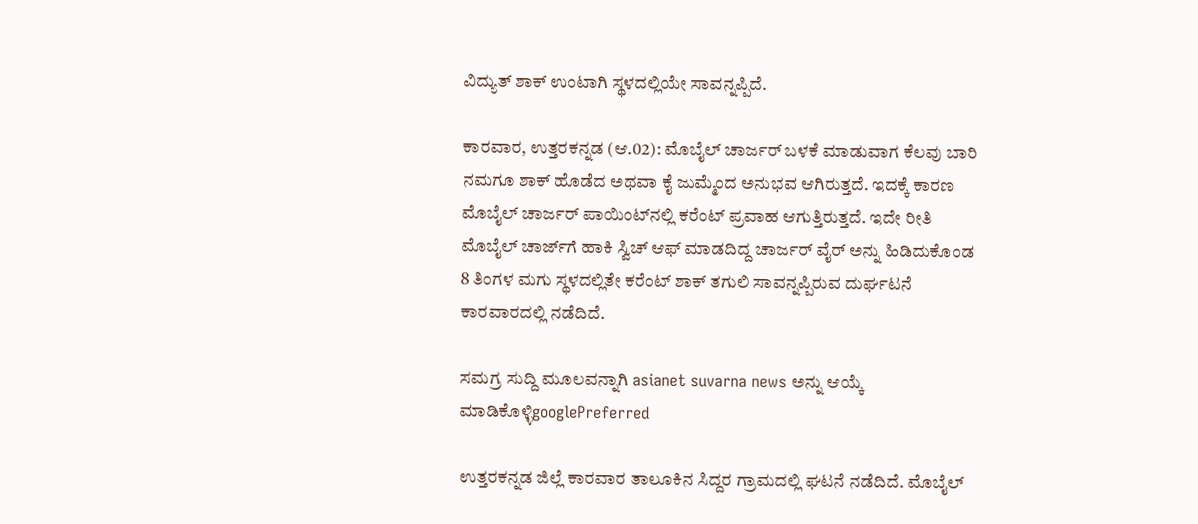ವಿದ್ಯುತ್‌ ಶಾಕ್‌ ಉಂಟಾಗಿ ಸ್ಥಳದಲ್ಲಿಯೇ ಸಾವನ್ನಪ್ಪಿದೆ.

ಕಾರವಾರ, ಉತ್ತರಕನ್ನಡ (ಆ.02): ಮೊಬೈಲ್‌ ಚಾರ್ಜರ್‌ ಬಳಕೆ ಮಾಡುವಾಗ ಕೆಲವು ಬಾರಿ ನಮಗೂ ಶಾಕ್‌ ಹೊಡೆದ ಅಥವಾ ಕೈ ಜುಮ್ಮೆಂದ ಅನುಭವ ಆಗಿರುತ್ತದೆ. ಇದಕ್ಕೆ ಕಾರಣ ಮೊಬೈಲ್‌ ಚಾರ್ಜರ್‌ ಪಾಯಿಂಟ್‌ನಲ್ಲಿ ಕರೆಂಟ್‌ ಪ್ರವಾಹ ಆಗುತ್ತಿರುತ್ತದೆ. ಇದೇ ರೀತಿ ಮೊಬೈಲ್‌ ಚಾರ್ಜ್‌ಗೆ ಹಾಕಿ ಸ್ವಿಚ್‌ ಆಫ್‌ ಮಾಡದಿದ್ದ ಚಾರ್ಜರ್‌ ವೈರ್‌ ಅನ್ನು ಹಿಡಿದುಕೊಂಡ 8 ತಿಂಗಳ ಮಗು ಸ್ಥಳದಲ್ಲಿತೇ ಕರೆಂಟ್‌ ಶಾಕ್‌ ತಗುಲಿ ಸಾವನ್ನಪ್ಪಿರುವ ದುರ್ಘಟನೆ ಕಾರವಾರದಲ್ಲಿ ನಡೆದಿದೆ.

ಸಮಗ್ರ ಸುದ್ದಿ ಮೂಲವನ್ನಾಗಿ asianet suvarna news ಅನ್ನು ಆಯ್ಕೆ ಮಾಡಿಕೊಳ್ಳಿgooglePreferred

ಉತ್ತರಕನ್ನಡ ಜಿಲ್ಲೆ ಕಾರವಾರ ತಾಲೂಕಿನ ಸಿದ್ದರ ಗ್ರಾಮದಲ್ಲಿ ಘಟನೆ ನಡೆದಿದೆ. ಮೊಬೈಲ್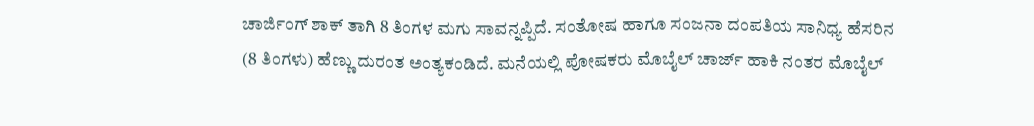ಚಾರ್ಜಿಂಗ್ ಶಾಕ್ ತಾಗಿ 8 ತಿಂಗಳ ಮಗು ಸಾವನ್ನಪ್ಪಿದೆ. ಸಂತೋಷ ಹಾಗೂ ಸಂಜನಾ ದಂಪತಿಯ ಸಾನಿಧ್ಯ ಹೆಸರಿನ (8 ತಿಂಗಳು) ಹೆಣ್ಣು ದುರಂತ ಅಂತ್ಯಕಂಡಿದೆ. ಮನೆಯಲ್ಲಿ ಪೋಷಕರು ಮೊಬೈಲ್ ಚಾರ್ಜ್ ಹಾಕಿ ನಂತರ ಮೊಬೈಲ್‌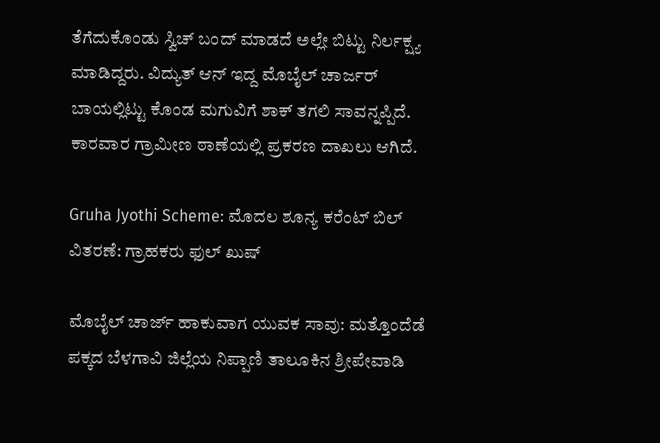ತೆಗೆದುಕೊಂಡು ಸ್ವಿಚ್ ಬಂದ್ ಮಾಡದೆ ಅಲ್ಲೇ ಬಿಟ್ಟು ನಿರ್ಲಕ್ಷ್ಯ ಮಾಡಿದ್ದರು. ವಿದ್ಯುತ್‌ ಆನ್‌ ಇದ್ದ ಮೊಬೈಲ್ ಚಾರ್ಜರ್ ಬಾಯಲ್ಲಿಟ್ಟು ಕೊಂಡ ಮಗುವಿಗೆ ಶಾಕ್ ತಗಲಿ ಸಾವನ್ನಪ್ಪಿದೆ. ಕಾರವಾರ ಗ್ರಾಮೀಣ ಠಾಣೆಯಲ್ಲಿ ಪ್ರಕರಣ ದಾಖಲು ಆಗಿದೆ.

Gruha Jyothi Scheme: ಮೊದಲ ಶೂನ್ಯ ಕರೆಂಟ್ ಬಿಲ್ ವಿತರಣೆ: ಗ್ರಾಹಕರು ಫುಲ್‌ ಖುಷ್‌

ಮೊಬೈಲ್‌ ಚಾರ್ಜ್‌ ಹಾಕುವಾಗ ಯುವಕ ಸಾವು: ಮತ್ತೊಂದೆಡೆ ಪಕ್ಕದ ಬೆಳಗಾವಿ ಜಿಲ್ಲೆಯ ನಿಪ್ಪಾಣಿ ತಾಲೂಕಿನ ಶ್ರೀಪೇವಾಡಿ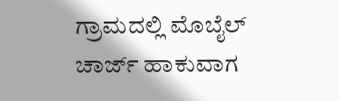ಗ್ರಾಮದಲ್ಲಿ ಮೊಬೈಲ್ ಚಾರ್ಜ್ ಹಾಕುವಾಗ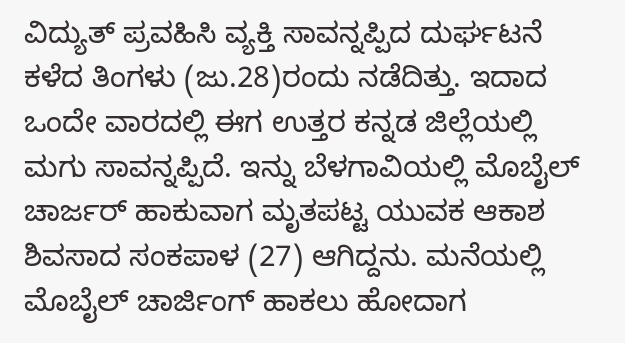ವಿದ್ಯುತ್ ಪ್ರವಹಿಸಿ ವ್ಯಕ್ತಿ ಸಾವನ್ನಪ್ಪಿದ ದುರ್ಘಟನೆ ಕಳೆದ ತಿಂಗಳು (ಜು.28)ರಂದು ನಡೆದಿತ್ತು. ಇದಾದ ಒಂದೇ ವಾರದಲ್ಲಿ ಈಗ ಉತ್ತರ ಕನ್ನಡ ಜಿಲ್ಲೆಯಲ್ಲಿ ಮಗು ಸಾವನ್ನಪ್ಪಿದೆ. ಇನ್ನು ಬೆಳಗಾವಿಯಲ್ಲಿ ಮೊಬೈಲ್‌ ಚಾರ್ಜರ್‌ ಹಾಕುವಾಗ ಮೃತಪಟ್ಟ ಯುವಕ ಆಕಾಶ ಶಿವಸಾದ ಸಂಕಪಾಳ (27) ಆಗಿದ್ದನು. ಮನೆಯಲ್ಲಿ ಮೊಬೈಲ್ ಚಾರ್ಜಿಂಗ್ ಹಾಕಲು ಹೋದಾಗ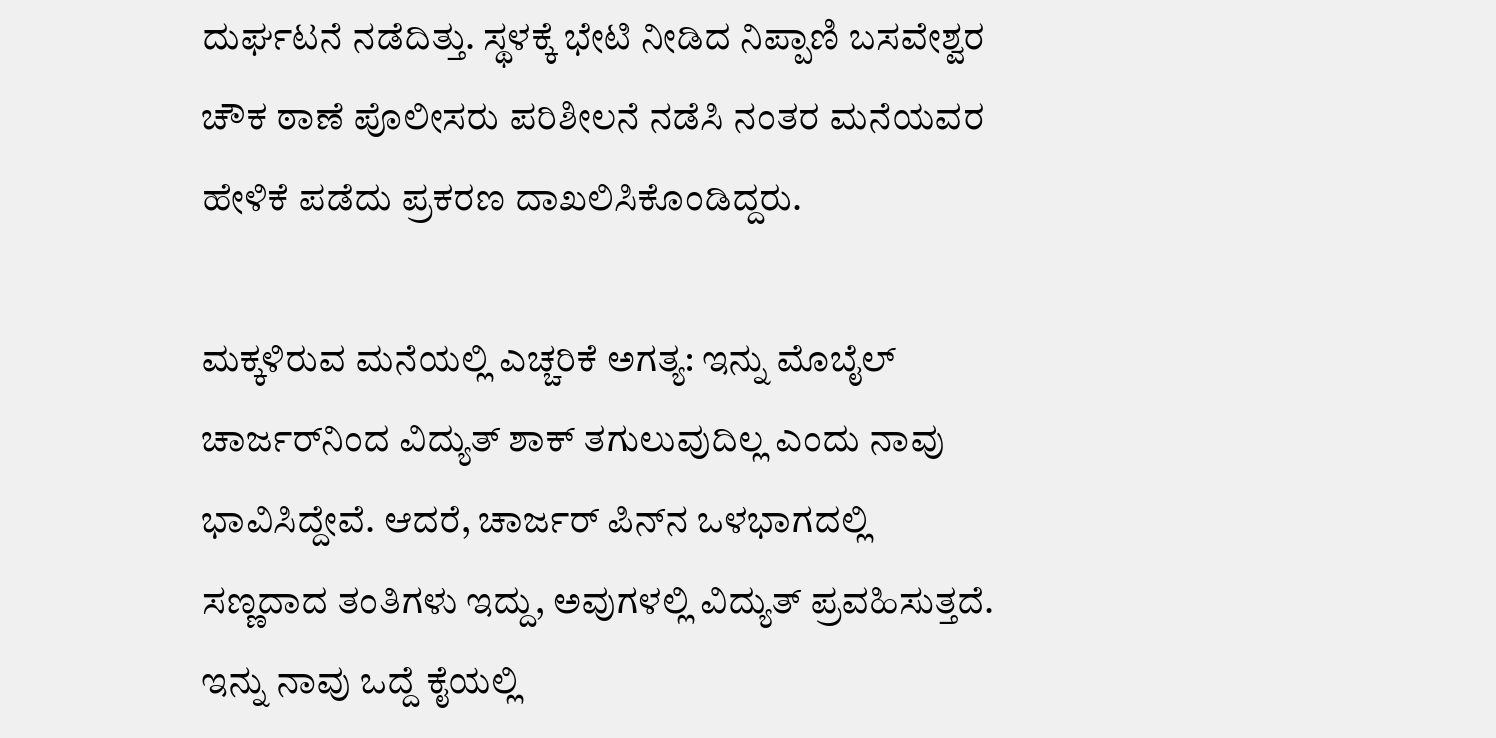ದುರ್ಘಟನೆ ನಡೆದಿತ್ತು. ಸ್ಥಳಕ್ಕೆ ಭೇಟಿ ನೀಡಿದ ನಿಪ್ಪಾಣಿ ಬಸವೇಶ್ವರ ಚೌಕ ಠಾಣೆ ಪೊಲೀಸರು ಪರಿಶೀಲನೆ ನಡೆಸಿ ನಂತರ ಮನೆಯವರ ಹೇಳಿಕೆ ಪಡೆದು ಪ್ರಕರಣ ದಾಖಲಿಸಿಕೊಂಡಿದ್ದರು.

ಮಕ್ಕಳಿರುವ ಮನೆಯಲ್ಲಿ ಎಚ್ಚರಿಕೆ ಅಗತ್ಯ: ಇನ್ನು ಮೊಬೈಲ್‌ ಚಾರ್ಜರ್‌ನಿಂದ ವಿದ್ಯುತ್‌ ಶಾಕ್‌ ತಗುಲುವುದಿಲ್ಲ ಎಂದು ನಾವು ಭಾವಿಸಿದ್ದೇವೆ. ಆದರೆ, ಚಾರ್ಜರ್‌ ಪಿನ್‌ನ ಒಳಭಾಗದಲ್ಲಿ ಸಣ್ಣದಾದ ತಂತಿಗಳು ಇದ್ದು, ಅವುಗಳಲ್ಲಿ ವಿದ್ಯುತ್‌ ಪ್ರವಹಿಸುತ್ತದೆ. ಇನ್ನು ನಾವು ಒದ್ದೆ ಕೈಯಲ್ಲಿ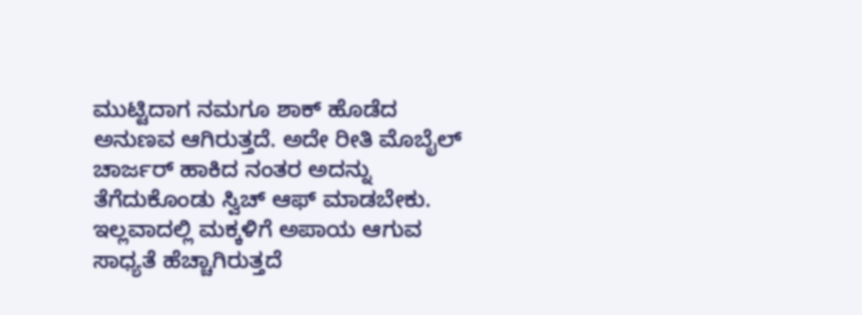ಮುಟ್ಟಿದಾಗ ನಮಗೂ ಶಾಕ್‌ ಹೊಡೆದ ಅನುಣವ ಆಗಿರುತ್ತದೆ. ಅದೇ ರೀತಿ ಮೊಬೈಲ್‌ ಚಾರ್ಜರ್‌ ಹಾಕಿದ ನಂತರ ಅದನ್ನು ತೆಗೆದುಕೊಂಡು ಸ್ವಿಚ್‌ ಆಫ್‌ ಮಾಡಬೇಕು. ಇಲ್ಲವಾದಲ್ಲಿ ಮಕ್ಕಳಿಗೆ ಅಪಾಯ ಆಗುವ ಸಾಧ್ಯತೆ ಹೆಚ್ಚಾಗಿರುತ್ತದೆ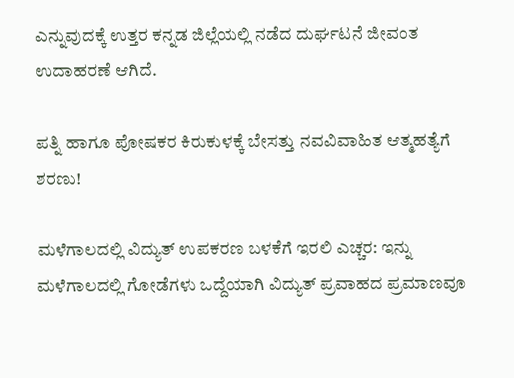ಎನ್ನುವುದಕ್ಕೆ ಉತ್ತರ ಕನ್ನಡ ಜಿಲ್ಲೆಯಲ್ಲಿ ನಡೆದ ದುರ್ಘಟನೆ ಜೀವಂತ ಉದಾಹರಣೆ ಆಗಿದೆ.

ಪತ್ನಿ ಹಾಗೂ ಪೋಷಕರ ಕಿರುಕುಳಕ್ಕೆ ಬೇಸತ್ತು ನವವಿವಾಹಿತ ಆತ್ಮಹತ್ಯೆಗೆ ಶರಣು!

ಮಳೆಗಾಲದಲ್ಲಿ ವಿದ್ಯುತ್‌ ಉಪಕರಣ ಬಳಕೆಗೆ ಇರಲಿ ಎಚ್ಚರ: ಇನ್ನು ಮಳೆಗಾಲದಲ್ಲಿ ಗೋಡೆಗಳು ಒದ್ದೆಯಾಗಿ ವಿದ್ಯುತ್‌ ಪ್ರವಾಹದ ಪ್ರಮಾಣವೂ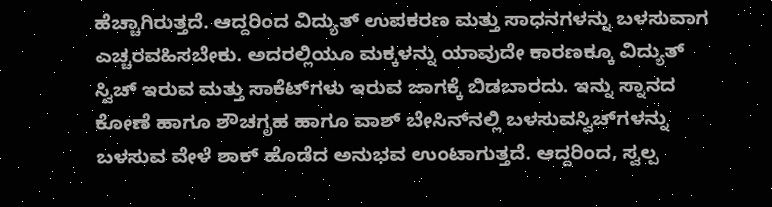ಹೆಚ್ಚಾಗಿರುತ್ತದೆ. ಆದ್ದರಿಂದ ವಿದ್ಯುತ್‌ ಉಪಕರಣ ಮತ್ತು ಸಾಧನಗಳನ್ನು ಬಳಸುವಾಗ ಎಚ್ಚರವಹಿಸಬೇಕು. ಅದರಲ್ಲಿಯೂ ಮಕ್ಕಳನ್ನು ಯಾವುದೇ ಕಾರಣಕ್ಕೂ ವಿದ್ಯುತ್‌ ಸ್ವಿಚ್‌ ಇರುವ ಮತ್ತು ಸಾಕೆಟ್‌ಗಳು ಇರುವ ಜಾಗಕ್ಕೆ ಬಿಡಬಾರದು. ಇನ್ನು ಸ್ನಾನದ ಕೋಣೆ ಹಾಗೂ ಶೌಚಗೃಹ ಹಾಗೂ ವಾಶ್‌ ಬೇಸಿನ್‌ನಲ್ಲಿ ಬಳಸುವಸ್ವಿಚ್‌ಗಳನ್ನು ಬಳಸುವ ವೇಳೆ ಶಾಕ್‌ ಹೊಡೆದ ಅನುಭವ ಉಂಟಾಗುತ್ತದೆ. ಆದ್ದರಿಂದ, ಸ್ವಲ್ಪ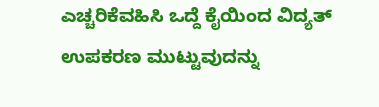ಎಚ್ಚರಿಕೆವಹಿಸಿ ಒದ್ದೆ ಕೈಯಿಂದ ವಿದ್ಯತ್‌ ಉಪಕರಣ ಮುಟ್ಟುವುದನ್ನು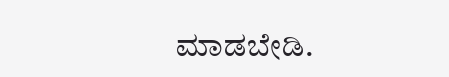ಮಾಡಬೇಡಿ.